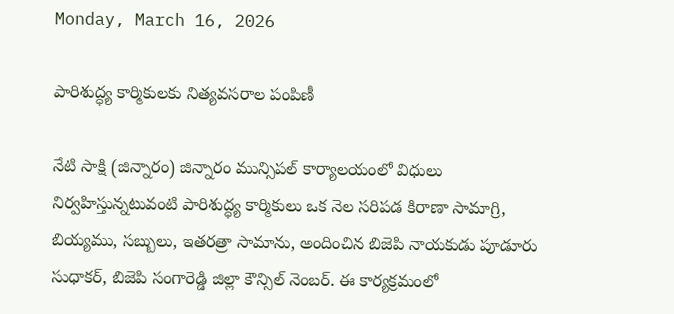Monday, March 16, 2026

పారిశుద్ధ్య కార్మికులకు నిత్యవసరాల పంపిణీ

నేటి సాక్షి (జిన్నారం) జిన్నారం మున్సిపల్ కార్యాలయంలో విధులు నిర్వహిస్తున్నటువంటి పారిశుద్ధ్య కార్మికులు ఒక నెల సరిపడ కిరాణా సామాగ్రి, బియ్యము, సబ్బులు, ఇతరత్రా సామాను, అందించిన బిజెపి నాయకుడు పూడూరు సుధాకర్, బిజెపి సంగారెడ్డి జిల్లా కౌన్సిల్ నెంబర్. ఈ కార్యక్రమంలో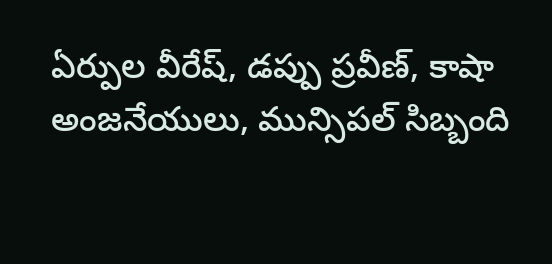ఏర్పుల వీరేష్, డప్పు ప్రవీణ్, కాషా అంజనేయులు, మున్సిపల్ సిబ్బంది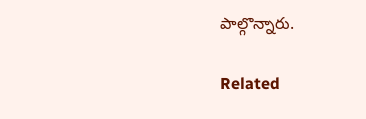పాల్గొన్నారు.

Related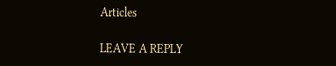Articles

LEAVE A REPLY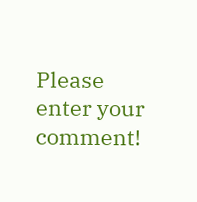Please enter your comment!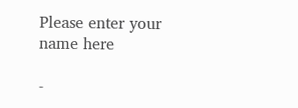Please enter your name here

-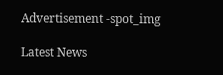Advertisement -spot_img

Latest News